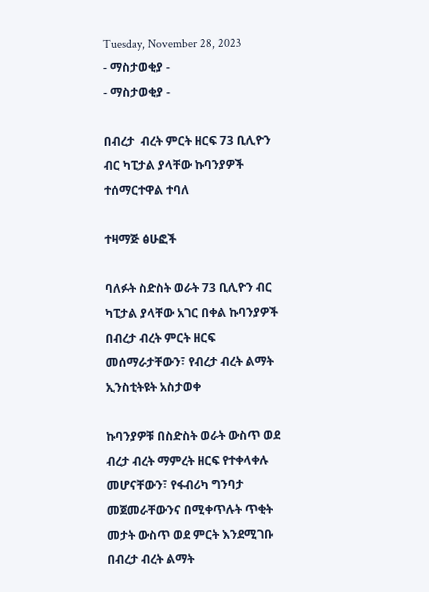Tuesday, November 28, 2023
- ማስታወቂያ -
- ማስታወቂያ -

በብረታ  ብረት ምርት ዘርፍ 73 ቢሊዮን ብር ካፒታል ያላቸው ኩባንያዎች ተሰማርተዋል ተባለ

ተዛማጅ ፅሁፎች

ባለፉት ስድስት ወራት 73 ቢሊዮን ብር ካፒታል ያላቸው አገር በቀል ኩባንያዎች በብረታ ብረት ምርት ዘርፍ መሰማራታቸውን፣ የብረታ ብረት ልማት ኢንስቲትዩት አስታወቀ

ኩባንያዎቹ በስድስት ወራት ውስጥ ወደ ብረታ ብረት ማምረት ዘርፍ የተቀላቀሉ መሆናቸውን፣ የፋብሪካ ግንባታ መጀመራቸውንና በሚቀጥሉት ጥቂት መታት ውስጥ ወደ ምርት እንደሚገቡ በብረታ ብረት ልማት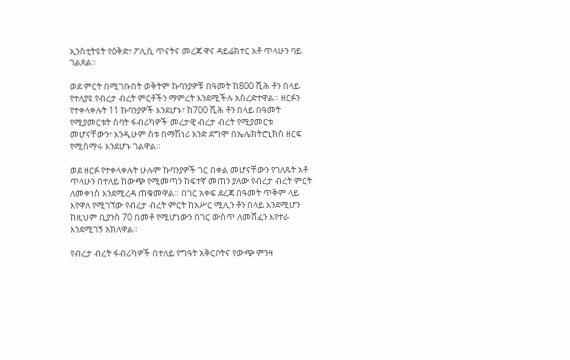ኢንስቲትዩት የዕቅድ፣ ፖሊሲ ጥናትና መረጃ ዋና ዳይሬክተር አቶ ጥላሁን ባይ ገልጸል።

ወደ ምርት በሚገቡበት ወቅትም ኩባንያዎቹ በዓመት ከ800 ሺሕ ቶን በላይ የተለያዩ የብረታ ብረት ምርቶችን ማምረት እንደሚችሉ አስረድተዋል። ዘርፉን የተቀላቀሉት 11 ኩባንያዎች እንደሆኑ፣ ከ700 ሺሕ ቶን በላይ በዓመት የሚያመርቱት ሰባት ፋብሪካዎች መረታዊ ብረታ ብረት የሚያመርቱ መሆናቸውን፣ እንዲሁም ስቱ በማሽነሪ አንድ ደግሞ በኤሌክትሮኒክስ ዘርፍ የሚሰማሩ እንደሆኑ ገልዋል።

ወደ ዘርፉ የተቀላቀሉት ሁሉም ኩባንያዎች ገር በቀል መሆናቸውን የገለጹት አቶ ጥላሁን በተለይ ከውጭ የሚመጣን ከፍተኛ መጠን ያለው የብረታ ብረት ምርት ለመቀነስ እንደሚረዳ ጠቁመዋል። በገር አቀፍ ደረጃ በዓመት ጥቅም ላይ እየዋለ የሚገኘው የብረታ ብረት ምርት ከአሥር ሚሊን ቶን በላይ እንደሚሆን ከዚህም ቢያንስ 70 በመቶ የሚሆነውን በገር ውስጥ ለመሸፈን እየተራ እንደሚገኝ አክለዋል።

የብረታ ብረት ፋብሪካዎች በተለይ የግዓት አቅርቦትና የውጭ ምንዛ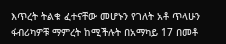እጥረት ትልቁ ፈተናቸው መሆኑን የገለት አቶ ጥላሁን ፋብሪካዎቹ ማምረት ከሚችሉት በአማካይ 17 በመቶ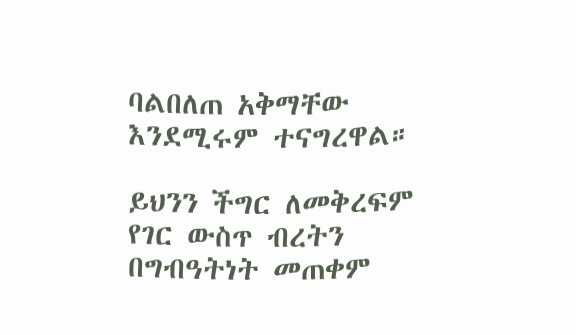ባልበለጠ አቅማቸው እንደሚሩም ተናግረዋል።

ይህንን ችግር ለመቅረፍም የገር ውስጥ ብረትን በግብዓትነት መጠቀም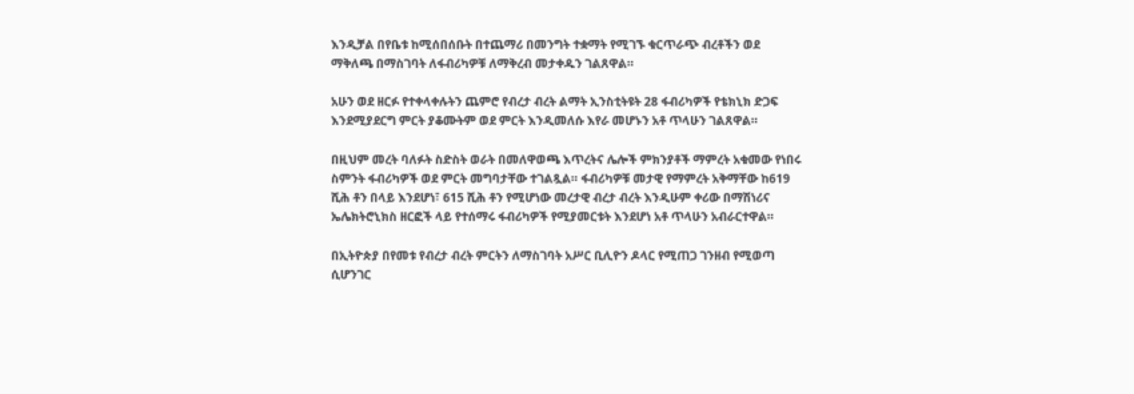እንዲቻል በየቤቱ ከሚሰበሰቡት በተጨማሪ በመንግት ተቋማት የሚገኙ ቁርጥራጭ ብረቶችን ወደ ማቅለጫ በማስገባት ለፋብሪካዎቹ ለማቅረብ መታቀዱን ገልጸዋል።

አሁን ወደ ዘርፉ የተቀላቀሉትን ጨምሮ የብረታ ብረት ልማት ኢንስቲትዩት 28 ፋብሪካዎች የቴክኒክ ድጋፍ እንደሚያደርግ ምርት ያቆሙትም ወደ ምርት እንዲመለሱ እየራ መሆኑን አቶ ጥላሁን ገልጸዋል።

በዚህም መረት ባለፉት ስድስት ወራት በመለዋወጫ እጥረትና ሌሎች ምክንያቶች ማምረት አቁመው የነበሩ ስምንት ፋብሪካዎች ወደ ምርት መግባታቸው ተገልጿል። ፋብሪካዎቹ መታዊ የማምረት አቅማቸው ከ619 ሺሕ ቶን በላይ እንደሆነ፣ 615 ሺሕ ቶን የሚሆነው መረታዊ ብረታ ብረት እንዲሁም ቀሪው በማሽነሪና ኤሌክትሮኒክስ ዘርፎች ላይ የተሰማሩ ፋብሪካዎች የሚያመርቱት እንደሆነ አቶ ጥላሁን አብራርተዋል።

በኢትዮጵያ በየመቱ የብረታ ብረት ምርትን ለማስገባት አሥር ቢሊዮን ዶላር የሚጠጋ ገንዘብ የሚወጣ ሲሆንገር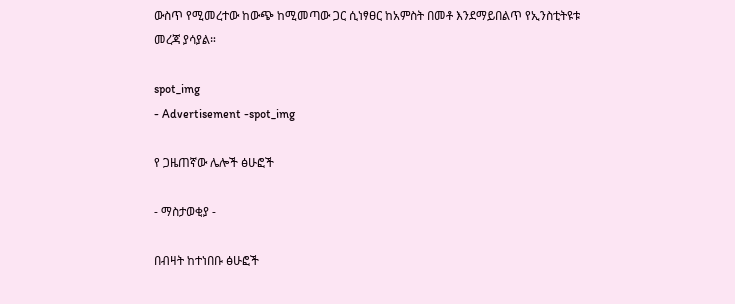ውስጥ የሚመረተው ከውጭ ከሚመጣው ጋር ሲነፃፀር ከአምስት በመቶ እንደማይበልጥ የኢንስቲትዩቱ መረጃ ያሳያል።

spot_img
- Advertisement -spot_img

የ ጋዜጠኛው ሌሎች ፅሁፎች

- ማስታወቂያ -

በብዛት ከተነበቡ ፅሁፎች